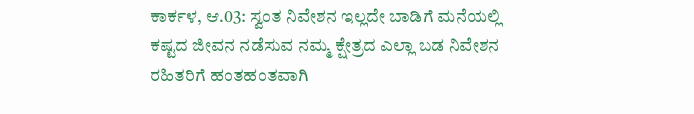ಕಾರ್ಕಳ, ಆ.03: ಸ್ವಂತ ನಿವೇಶನ ಇಲ್ಲದೇ ಬಾಡಿಗೆ ಮನೆಯಲ್ಲಿ ಕಷ್ಟದ ಜೀವನ ನಡೆಸುವ ನಮ್ಮ ಕ್ಷೇತ್ರದ ಎಲ್ಲಾ ಬಡ ನಿವೇಶನ ರಹಿತರಿಗೆ ಹಂತಹಂತವಾಗಿ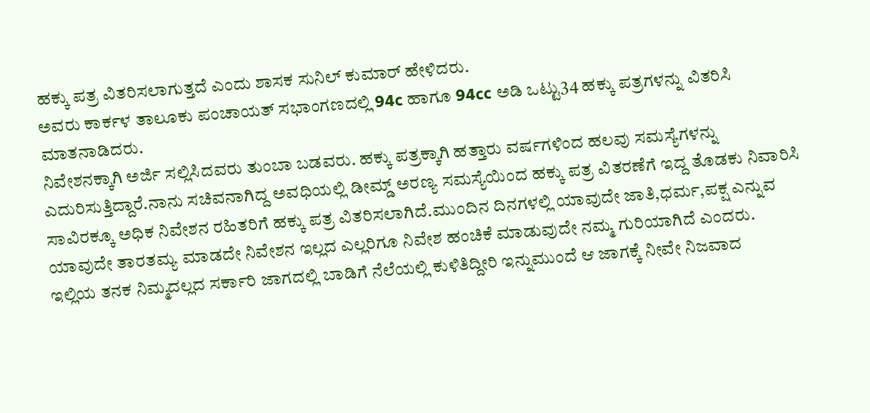ಹಕ್ಕು ಪತ್ರ ವಿತರಿಸಲಾಗುತ್ತದೆ ಎಂದು ಶಾಸಕ ಸುನಿಲ್ ಕುಮಾರ್ ಹೇಳಿದರು.
ಅವರು ಕಾರ್ಕಳ ತಾಲೂಕು ಪಂಚಾಯತ್ ಸಭಾಂಗಣದಲ್ಲಿ 94c ಹಾಗೂ 94cc ಅಡಿ ಒಟ್ಟು34 ಹಕ್ಕು ಪತ್ರಗಳನ್ನು ವಿತರಿಸಿ ಮಾತನಾಡಿದರು.
ನಿವೇಶನಕ್ಕಾಗಿ ಅರ್ಜಿ ಸಲ್ಲಿಸಿದವರು ತುಂಬಾ ಬಡವರು. ಹಕ್ಕು ಪತ್ರಕ್ಕಾಗಿ ಹತ್ತಾರು ವರ್ಷಗಳಿಂದ ಹಲವು ಸಮಸ್ಯೆಗಳನ್ನು ಎದುರಿಸುತ್ತಿದ್ದಾರೆ.ನಾನು ಸಚಿವನಾಗಿದ್ದ ಅವಧಿಯಲ್ಲಿ ಡೀಮ್ಡ್ ಅರಣ್ಯ ಸಮಸ್ಯೆಯಿಂದ ಹಕ್ಕು ಪತ್ರ ವಿತರಣೆಗೆ ಇದ್ದ ತೊಡಕು ನಿವಾರಿಸಿ ಸಾವಿರಕ್ಕೂ ಅಧಿಕ ನಿವೇಶನ ರಹಿತರಿಗೆ ಹಕ್ಕು ಪತ್ರ ವಿತರಿಸಲಾಗಿದೆ.ಮುಂದಿನ ದಿನಗಳಲ್ಲಿ ಯಾವುದೇ ಜಾತಿ,ಧರ್ಮ,ಪಕ್ಷ ಎನ್ನುವ ಯಾವುದೇ ತಾರತಮ್ಯ ಮಾಡದೇ ನಿವೇಶನ ಇಲ್ಲದ ಎಲ್ಲರಿಗೂ ನಿವೇಶ ಹಂಚಿಕೆ ಮಾಡುವುದೇ ನಮ್ಮ ಗುರಿಯಾಗಿದೆ ಎಂದರು.
ಇಲ್ಲಿಯ ತನಕ ನಿಮ್ಮದಲ್ಲದ ಸರ್ಕಾರಿ ಜಾಗದಲ್ಲಿ ಬಾಡಿಗೆ ನೆಲೆಯಲ್ಲಿ ಕುಳಿತಿದ್ದೀರಿ ಇನ್ನುಮುಂದೆ ಆ ಜಾಗಕ್ಕೆ ನೀವೇ ನಿಜವಾದ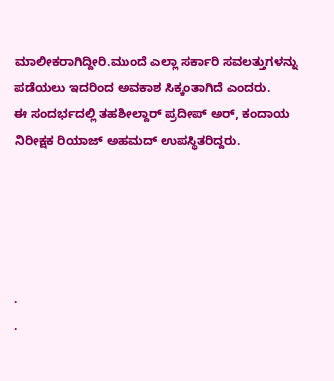ಮಾಲೀಕರಾಗಿದ್ದೀರಿ.ಮುಂದೆ ಎಲ್ಲಾ ಸರ್ಕಾರಿ ಸವಲತ್ತುಗಳನ್ನು ಪಡೆಯಲು ಇದರಿಂದ ಅವಕಾಶ ಸಿಕ್ಕಂತಾಗಿದೆ ಎಂದರು.
ಈ ಸಂದರ್ಭದಲ್ಲಿ ತಹಶೀಲ್ದಾರ್ ಪ್ರದೀಪ್ ಅರ್, ಕಂದಾಯ ನಿರೀಕ್ಷಕ ರಿಯಾಜ್ ಅಹಮದ್ ಉಪಸ್ಥಿತರಿದ್ದರು.





.
.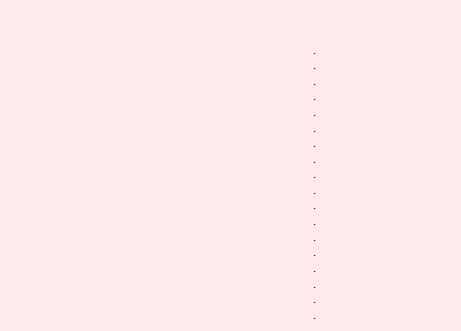.
.
.
.
.
.
.
.
.
.
.
.
.
.
.
.
.
.